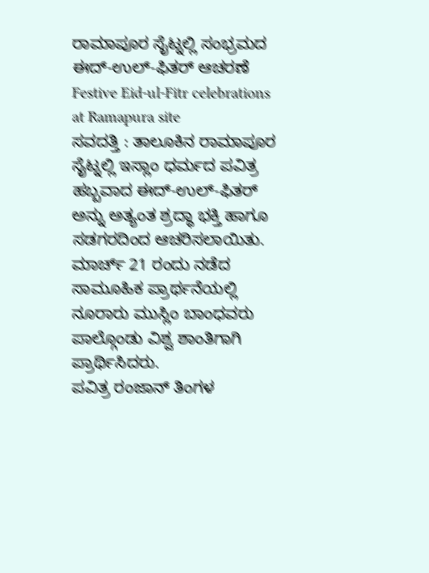ರಾಮಾಪೂರ ಸೈಟ್ನಲ್ಲಿ ಸಂಭ್ರಮದ ಈದ್-ಉಲ್-ಫಿತರ್ ಆಚರಣೆ
Festive Eid-ul-Fitr celebrations at Ramapura site
ಸವದತ್ತಿ : ತಾಲೂಕಿನ ರಾಮಾಪೂರ ಸೈಟ್ನಲ್ಲಿ ಇಸ್ಲಾಂ ಧರ್ಮದ ಪವಿತ್ರ ಹಬ್ಬವಾದ ಈದ್-ಉಲ್-ಫಿತರ್ ಅನ್ನು ಅತ್ಯಂತ ಶ್ರದ್ಧಾ ಭಕ್ತಿ ಹಾಗೂ ಸಡಗರದಿಂದ ಆಚರಿಸಲಾಯಿತು. ಮಾರ್ಚ್ 21 ರಂದು ನಡೆದ ಸಾಮೂಹಿಕ ಪ್ರಾರ್ಥನೆಯಲ್ಲಿ ನೂರಾರು ಮುಸ್ಲಿಂ ಬಾಂಧವರು ಪಾಲ್ಗೊಂಡು ವಿಶ್ವ ಶಾಂತಿಗಾಗಿ ಪ್ರಾರ್ಥಿಸಿದರು.
ಪವಿತ್ರ ರಂಜಾನ್ ತಿಂಗಳ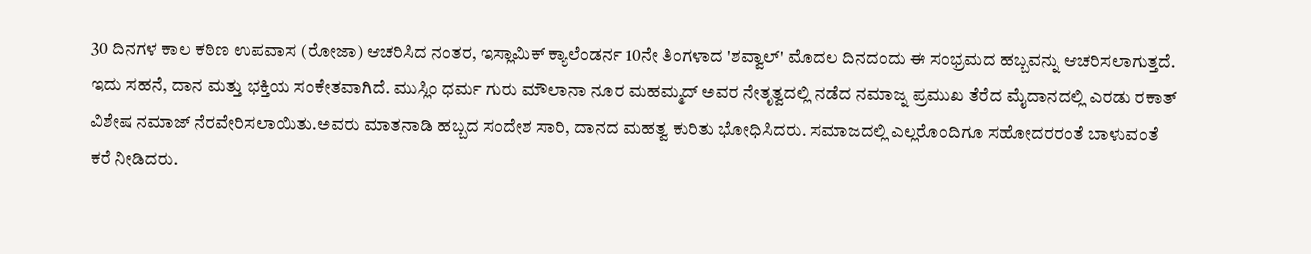30 ದಿನಗಳ ಕಾಲ ಕಠಿಣ ಉಪವಾಸ (ರೋಜಾ) ಆಚರಿಸಿದ ನಂತರ, ಇಸ್ಲಾಮಿಕ್ ಕ್ಯಾಲೆಂಡರ್ನ 10ನೇ ತಿಂಗಳಾದ 'ಶವ್ವಾಲ್' ಮೊದಲ ದಿನದಂದು ಈ ಸಂಭ್ರಮದ ಹಬ್ಬವನ್ನು ಆಚರಿಸಲಾಗುತ್ತದೆ. ಇದು ಸಹನೆ, ದಾನ ಮತ್ತು ಭಕ್ತಿಯ ಸಂಕೇತವಾಗಿದೆ. ಮುಸ್ಲಿಂ ಧರ್ಮ ಗುರು ಮೌಲಾನಾ ನೂರ ಮಹಮ್ಮದ್ ಅವರ ನೇತೃತ್ವದಲ್ಲಿ ನಡೆದ ನಮಾಜ್ನ ಪ್ರಮುಖ ತೆರೆದ ಮೈದಾನದಲ್ಲಿ ಎರಡು ರಕಾತ್ ವಿಶೇಷ ನಮಾಜ್ ನೆರವೇರಿಸಲಾಯಿತು.ಅವರು ಮಾತನಾಡಿ ಹಬ್ಬದ ಸಂದೇಶ ಸಾರಿ, ದಾನದ ಮಹತ್ವ ಕುರಿತು ಭೋಧಿಸಿದರು. ಸಮಾಜದಲ್ಲಿ ಎಲ್ಲರೊಂದಿಗೂ ಸಹೋದರರಂತೆ ಬಾಳುವಂತೆ ಕರೆ ನೀಡಿದರು.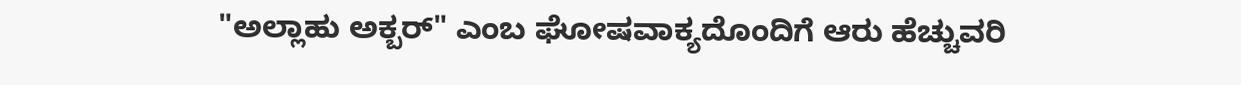"ಅಲ್ಲಾಹು ಅಕ್ಬರ್" ಎಂಬ ಘೋಷವಾಕ್ಯದೊಂದಿಗೆ ಆರು ಹೆಚ್ಚುವರಿ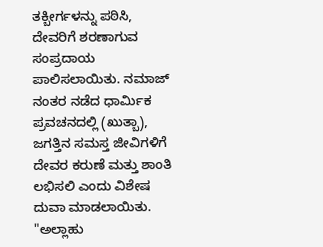ತಕ್ಬೀರ್ಗಳನ್ನು ಪಠಿಸಿ, ದೇವರಿಗೆ ಶರಣಾಗುವ ಸಂಪ್ರದಾಯ ಪಾಲಿಸಲಾಯಿತು. ನಮಾಜ್ ನಂತರ ನಡೆದ ಧಾರ್ಮಿಕ ಪ್ರವಚನದಲ್ಲಿ (ಖುತ್ಬಾ), ಜಗತ್ತಿನ ಸಮಸ್ತ ಜೀವಿಗಳಿಗೆ ದೇವರ ಕರುಣೆ ಮತ್ತು ಶಾಂತಿ ಲಭಿಸಲಿ ಎಂದು ವಿಶೇಷ ದುವಾ ಮಾಡಲಾಯಿತು. "ಅಲ್ಲಾಹು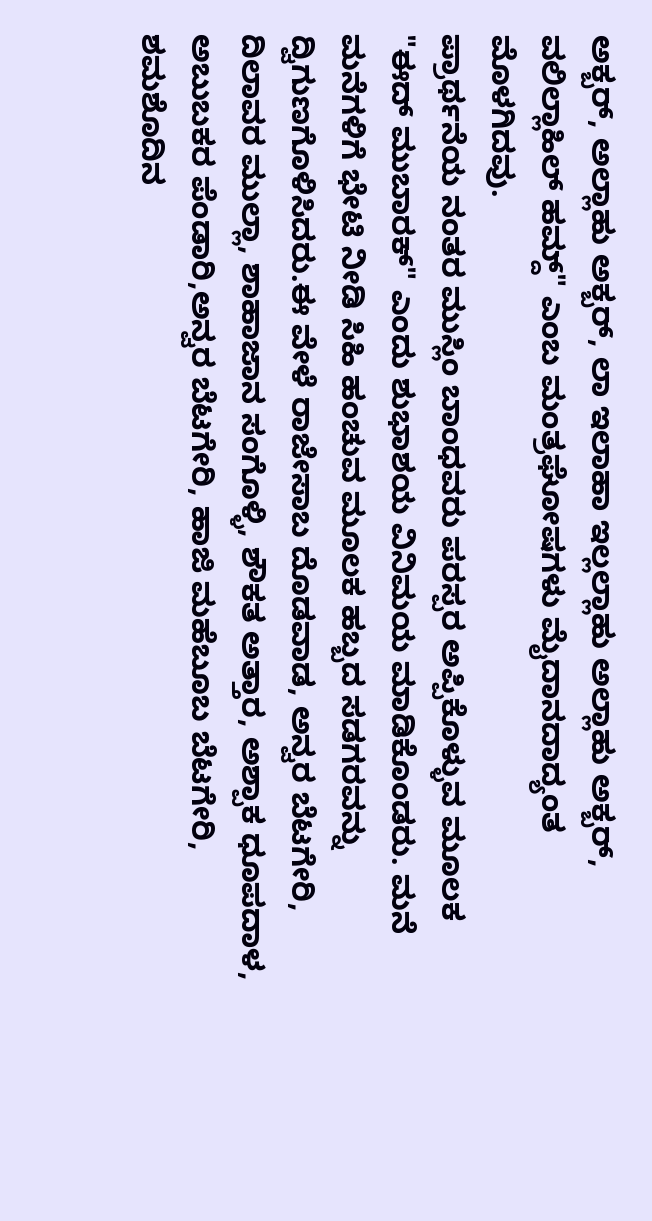ಅಕ್ಬರ್, ಅಲ್ಲಾಹು ಅಕ್ಬರ್, ಲಾ ಇಲಾಹಾ ಇಲ್ಲಲ್ಲಾಹು ಅಲ್ಲಾಹು ಅಕ್ಬರ್, ವಲಿಲ್ಲಾಹಿಲ್ ಹಮ್ದ್" ಎಂಬ ಮಂತ್ರಘೋಷಗಳು ಮೈದಾನದಾದ್ಯಂತ ಮೊಳಗಿದವು.
ಪ್ರಾರ್ಥನೆಯ ನಂತರ ಮುಸ್ಲಿಂ ಬಾಂಧವರು ಪರಸ್ಪರ ಅಪ್ಪಿಕೊಳ್ಳುವ ಮೂಲಕ "ಈದ್ ಮುಬಾರಕ್" ಎಂದು ಶುಭಾಶಯ ವಿನಿಮಯ ಮಾಡಿಕೊಂಡರು. ಮನೆ ಮನೆಗಳಿಗೆ ಭೇಟಿ ನೀಡಿ ಸಿಹಿ ಹಂಚುವ ಮೂಲಕ ಹಬ್ಬದ ಸಡಗರವನ್ನು ದ್ವಿಗುಣಗೊಳಿಸಿದರು.ಈ ವೇಳೆ ರಾಜೇಸಾಬ ದೊಡವಾಡ, ಅನ್ವರ ಬೆಟಗೇರಿ, ದಿಲಾವರ ಮುಲ್ಲಾ, ಶಾಹಾಜಾನ ಸಂಗೊಳ್ಳಿ, ಶೌಕತ ಅತ್ತಾರ, ಅಶ್ಪಾಕ ಧೂಪದಾಳ, ಅಬುಬಕರ ಪೆಂಡಾರಿ,ಅನ್ವರ ಬೆಟಗೇರಿ, ಹಾಜಿ ಮಹೆಬೂಬ ಬೆಟಗೇರಿ, ಶಮಶೊದಿನ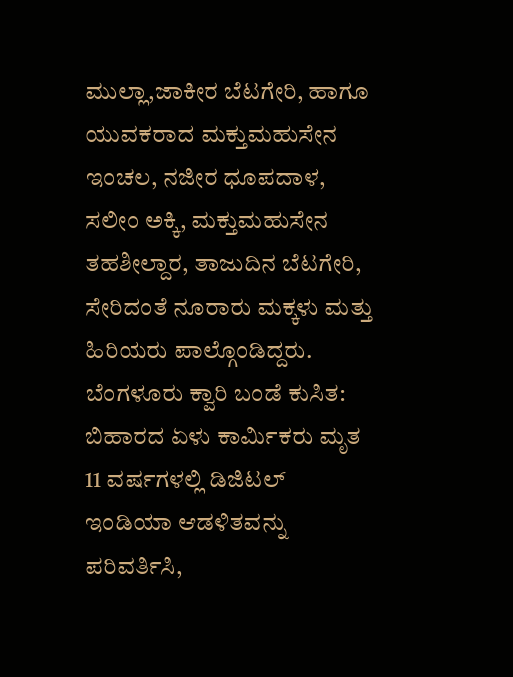ಮುಲ್ಲಾ,ಜಾಕೀರ ಬೆಟಗೇರಿ, ಹಾಗೂ ಯುವಕರಾದ ಮಕ್ತುಮಹುಸೇನ ಇಂಚಲ, ನಜೀರ ಧೂಪದಾಳ, ಸಲೀಂ ಅಕ್ಕಿ, ಮಕ್ತುಮಹುಸೇನ ತಹಶೀಲ್ದಾರ, ತಾಜುದಿನ ಬೆಟಗೇರಿ, ಸೇರಿದಂತೆ ನೂರಾರು ಮಕ್ಕಳು ಮತ್ತು ಹಿರಿಯರು ಪಾಲ್ಗೊಂಡಿದ್ದರು.
ಬೆಂಗಳೂರು ಕ್ವಾರಿ ಬಂಡೆ ಕುಸಿತ: ಬಿಹಾರದ ಏಳು ಕಾರ್ಮಿಕರು ಮೃತ
11 ವರ್ಷಗಳಲ್ಲಿ ಡಿಜಿಟಲ್ ಇಂಡಿಯಾ ಆಡಳಿತವನ್ನು ಪರಿವರ್ತಿಸಿ,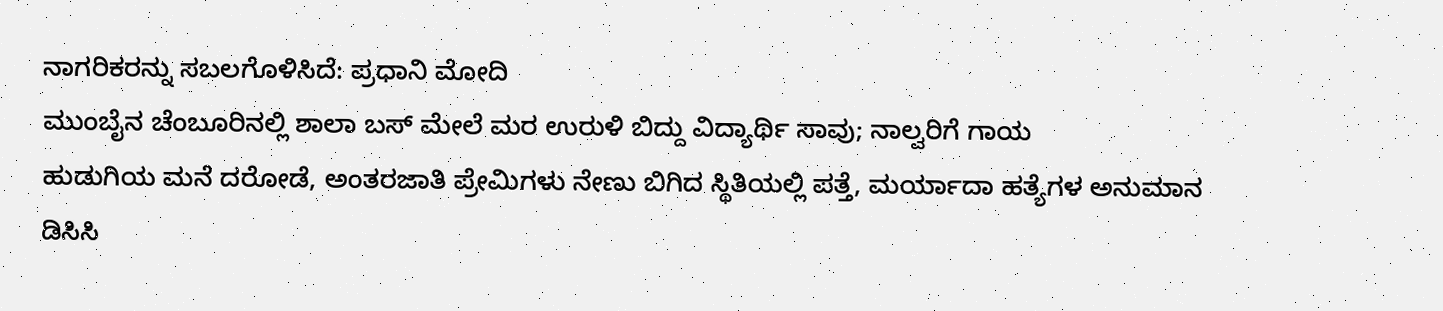ನಾಗರಿಕರನ್ನು ಸಬಲಗೊಳಿಸಿದೆ: ಪ್ರಧಾನಿ ಮೋದಿ
ಮುಂಬೈನ ಚೆಂಬೂರಿನಲ್ಲಿ ಶಾಲಾ ಬಸ್ ಮೇಲೆ ಮರ ಉರುಳಿ ಬಿದ್ದು ವಿದ್ಯಾರ್ಥಿ ಸಾವು; ನಾಲ್ವರಿಗೆ ಗಾಯ
ಹುಡುಗಿಯ ಮನೆ ದರೋಡೆ, ಅಂತರಜಾತಿ ಪ್ರೇಮಿಗಳು ನೇಣು ಬಿಗಿದ ಸ್ಥಿತಿಯಲ್ಲಿ ಪತ್ತೆ, ಮರ್ಯಾದಾ ಹತ್ಯೆಗಳ ಅನುಮಾನ
ಡಿಸಿಸಿ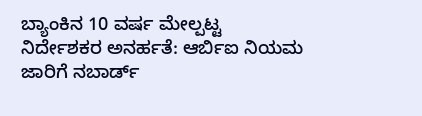ಬ್ಯಾಂಕಿನ 10 ವರ್ಷ ಮೇಲ್ಪಟ್ಟ ನಿರ್ದೇಶಕರ ಅನರ್ಹತೆ: ಆರ್ಬಿಐ ನಿಯಮ ಜಾರಿಗೆ ನಬಾರ್ಡ್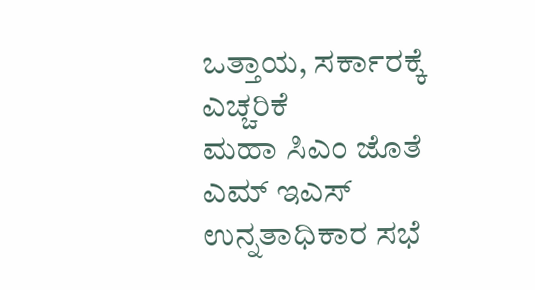ಒತ್ತಾಯ, ಸರ್ಕಾರಕ್ಕೆ ಎಚ್ಚರಿಕೆ
ಮಹಾ ಸಿಎಂ ಜೊತೆ ಎಮ್ ಇಎಸ್ ಉನ್ನತಾಧಿಕಾರ ಸಭೆ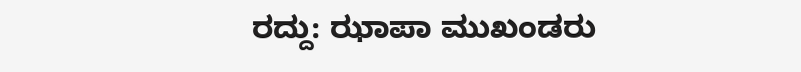ರದ್ದು: ಝಾಪಾ ಮುಖಂಡರು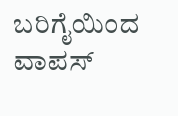ಬರಿಗೈಯಿಂದ ವಾಪಸ್